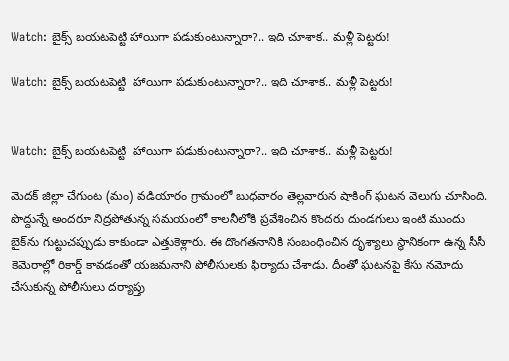Watch: బైక్స్ బయటపెట్టి హాయిగా పడుకుంటున్నారా?.. ఇది చూశాక.. మళ్లీ పెట్టరు!

Watch: బైక్స్ బయటపెట్టి  హాయిగా పడుకుంటున్నారా?.. ఇది చూశాక.. మళ్లీ పెట్టరు!


Watch: బైక్స్ బయటపెట్టి  హాయిగా పడుకుంటున్నారా?.. ఇది చూశాక.. మళ్లీ పెట్టరు!

మెదక్ జిల్లా చేగుంట (మం) వడియారం గ్రామంలో బుధవారం తెల్లవారున షాకింగ్ ఘటన వెలుగు చూసింది. పొద్దున్నే అందరూ నిద్రపోతున్న సమయంలో కాలనీలోకి ప్రవేశించిన కొందరు దుండగులు ఇంటి ముందు బైక్‌ను గుట్టుచప్పుడు కాకుండా ఎత్తుకెళ్లారు. ఈ దొంగతనానికి సంబంధించిన దృశ్యాలు స్థానికంగా ఉన్న సీసీ కెమెరాల్లో రికార్డ్ కావడంతో యజమనాని పోలీసులకు ఫిర్యాదు చేశాడు. దీంతో ఘటనపై కేసు నమోదు చేసుకున్న పోలీసులు దర్యాప్తు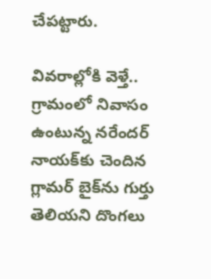చేపట్టారు.

వివరాల్లోకి వెళ్తే.. గ్రామంలో నివాసం ఉంటున్న నరేందర్ నాయక్‌కు చెందిన గ్లామర్ బైక్‌ను గుర్తు తెలియని దొంగలు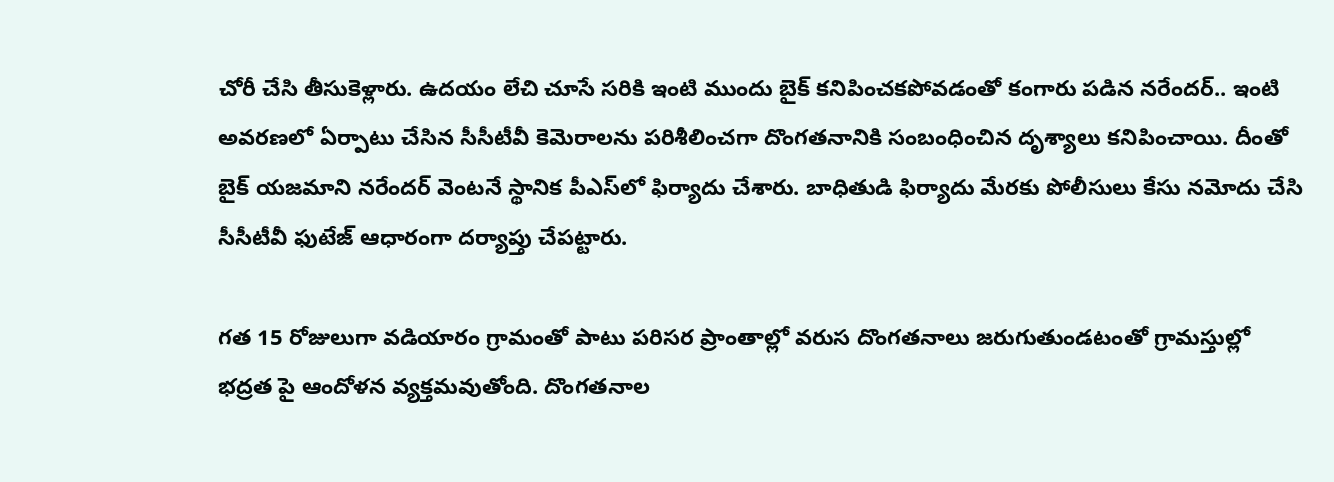చోరీ చేసి తీసుకెళ్లారు. ఉదయం లేచి చూసే సరికి ఇంటి ముందు బైక్ కనిపించకపోవడంతో కంగారు పడిన నరేందర్.. ఇంటి అవరణలో ఏర్పాటు చేసిన సీసీటీవీ కెమెరాలను పరిశీలించగా దొంగతనానికి సంబంధించిన దృశ్యాలు కనిపించాయి. దీంతో బైక్ యజమాని నరేందర్ వెంటనే స్థానిక పీఎస్‌లో ఫిర్యాదు చేశారు. బాధితుడి ఫిర్యాదు మేరకు పోలీసులు కేసు నమోదు చేసి సీసీటీవీ ఫుటేజ్ ఆధారంగా దర్యాప్తు చేపట్టారు.

గత 15 రోజులుగా వడియారం గ్రామంతో పాటు పరిసర ప్రాంతాల్లో వరుస దొంగతనాలు జరుగుతుండటంతో గ్రామస్తుల్లో భద్రత పై ఆందోళన వ్యక్తమవుతోంది. దొంగతనాల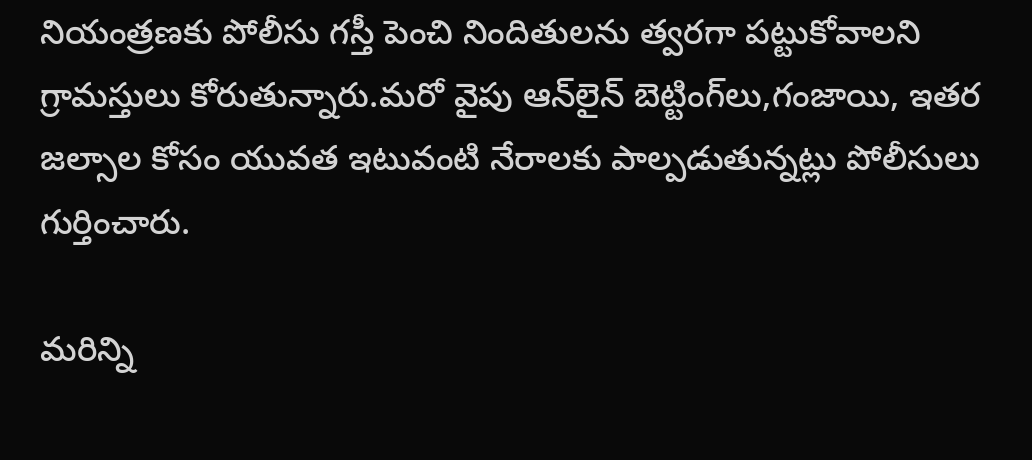నియంత్రణకు పోలీసు గస్తీ పెంచి నిందితులను త్వరగా పట్టుకోవాలని గ్రామస్తులు కోరుతున్నారు.మరో వైపు ఆన్‌లైన్ బెట్టింగ్‌లు,గంజాయి, ఇతర జల్సాల కోసం యువత ఇటువంటి నేరాలకు పాల్పడుతున్నట్లు పోలీసులు గుర్తించారు.

మరిన్ని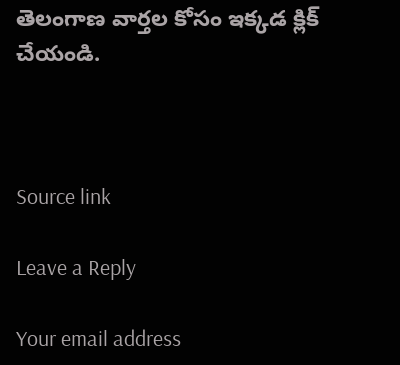తెలంగాణ వార్తల కోసం ఇక్కడ క్లిక్ చేయండి.



Source link

Leave a Reply

Your email address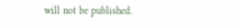will not be published.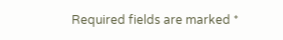Required fields are marked *